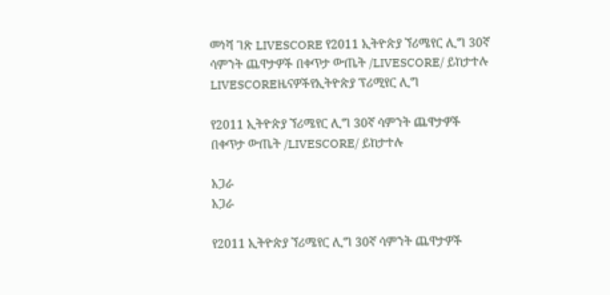መነሻ ገጽ LIVESCORE የ2011 ኢትዮጵያ ኘሪሜየር ሊግ 30ኛ ሳምንት ጨዋታዎች በቀጥታ ውጤት /LIVESCORE/ ይከታተሉ
LIVESCOREዜናዎችየኢትዮጵያ ፕሪሚየር ሊግ

የ2011 ኢትዮጵያ ኘሪሜየር ሊግ 30ኛ ሳምንት ጨዋታዎች በቀጥታ ውጤት /LIVESCORE/ ይከታተሉ

አጋራ
አጋራ

የ2011 ኢትዮጵያ ኘሪሜየር ሊግ 30ኛ ሳምንት ጨዋታዎች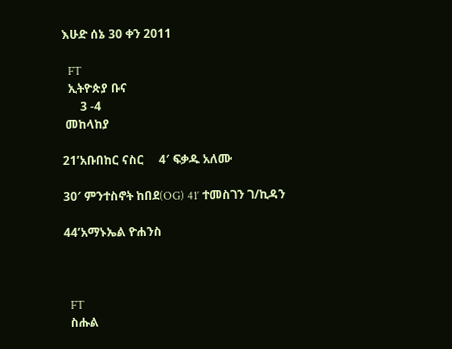እሁድ ሰኔ 30 ቀን 2011

  FT
  ኢትዮጵያ ቡና
      3 -4
 መከላከያ

21’አቡበከር ናስር     4′ ፍቃዱ አለሙ

30′ ምንተስኖት ከበደ(OG) 41′ ተመስገን ገ/ኪዳን

44’አማኑኤል ዮሐንስ



  FT
  ስሑል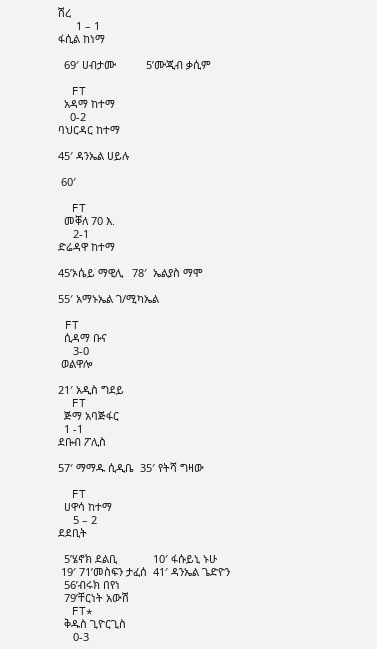ሽረ
      1 – 1
ፋሲል ከነማ

  69′ ሀብታሙ          5’ሙጂብ ቃሲም

  FT
  አዳማ ከተማ
    0-2
ባህርዳር ከተማ

45′ ዳንኤል ሀይሉ

 60′

  FT
  መቐለ 70 እ.
     2-1
ድሬዳዋ ከተማ

45’ኦሴይ ማዊሊ   78′  ኤልያስ ማሞ

55′ አማኑኤል ገ/ሚካኤል

 FT
  ሲዳማ ቡና
     3-0
 ወልዋሎ

21′ አዲስ ግደይ
  FT
  ጅማ አባጅፋር
  1 -1
ደቡብ ፖሊስ

57′ ማማዱ ሲዲቤ  35′ የትሻ ግዛው

  FT
  ሀዋሳ ከተማ
     5 – 2
ደደቢት

  5’ሄኖክ ደልቢ            10′ ፋሱይኒ ኑሁ
 19′ 71’መስፍን ታፈሰ  41′ ዳንኤል ጌድዮን
  56’ብሩክ በየነ
  79’ቸርነት አውሽ
  FT*
  ቅዱስ ጊዮርጊስ
     0-3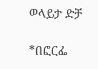ወላይታ ድቻ

*በፎርፌ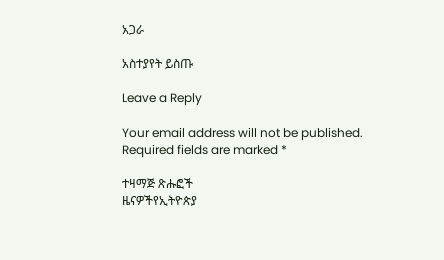አጋራ

አስተያየት ይስጡ

Leave a Reply

Your email address will not be published. Required fields are marked *

ተዛማጅ ጽሑፎች
ዜናዎችየኢትዮጵያ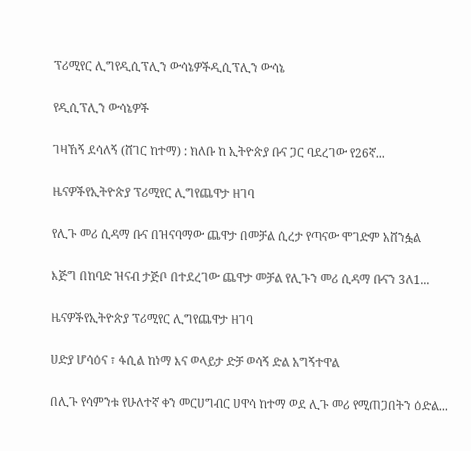ፕሪሚየር ሊግየዲሲፕሊን ውሳኔዎችዲሲፕሊን ውሳኔ

የዲሲፕሊን ውሳኔዎች

ገዛኸኝ ደሳለኝ (ሸገር ከተማ) : ክለቡ ከ ኢትዮጵያ ቡና ጋር ባደረገው የ26ኛ...

ዜናዎችየኢትዮጵያ ፕሪሚየር ሊግየጨዋታ ዘገባ

የሊጉ መሪ ሲዳማ ቡና በዝናባማው ጨዋታ በመቻል ሲረታ የጣናው ሞገድም አሸንፏል

እጅግ በከባድ ዝናብ ታጅቦ በተደረገው ጨዋታ መቻል የሊጉን መሪ ሲዳማ ቡናን 3ለ1...

ዜናዎችየኢትዮጵያ ፕሪሚየር ሊግየጨዋታ ዘገባ

ሀድያ ሆሳዕና ፣ ፋሲል ከነማ እና ወላይታ ድቻ ወሳኝ ድል አግኝተዋል

በሊጉ የሳምንቱ የሁለተኛ ቀን መርሀግብር ሀዋሳ ከተማ ወደ ሊጉ መሪ የሚጠጋበትን ዕድል...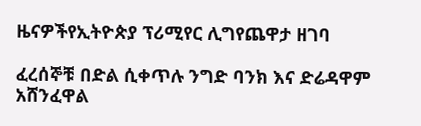ዜናዎችየኢትዮጵያ ፕሪሚየር ሊግየጨዋታ ዘገባ

ፈረሰኞቹ በድል ሲቀጥሉ ንግድ ባንክ እና ድሬዳዋም አሸንፈዋል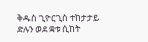ቅዱስ ጊዮርጊስ ተከታታይ ድሉን ወደ ቋቱ ሲከት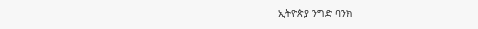ኢትዮጵያ ንግድ ባንክ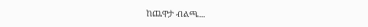ከጨዋታ ብልጫ...